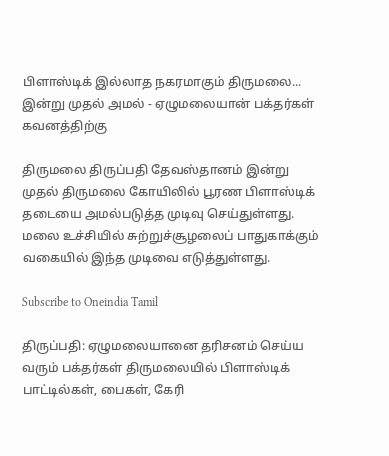பிளாஸ்டிக் இல்லாத நகரமாகும் திருமலை... இன்று முதல் அமல் - ஏழுமலையான் பக்தர்கள் கவனத்திற்கு

திருமலை திருப்பதி தேவஸ்தானம் இன்று முதல் திருமலை கோயிலில் பூரண பிளாஸ்டிக் தடையை அமல்படுத்த முடிவு செய்துள்ளது. மலை உச்சியில் சுற்றுச்சூழலைப் பாதுகாக்கும் வகையில் இந்த முடிவை எடுத்துள்ளது.

Subscribe to Oneindia Tamil

திருப்பதி: ஏழுமலையானை தரிசனம் செய்ய வரும் பக்தர்கள் திருமலையில் பிளாஸ்டிக் பாட்டில்கள், பைகள், கேரி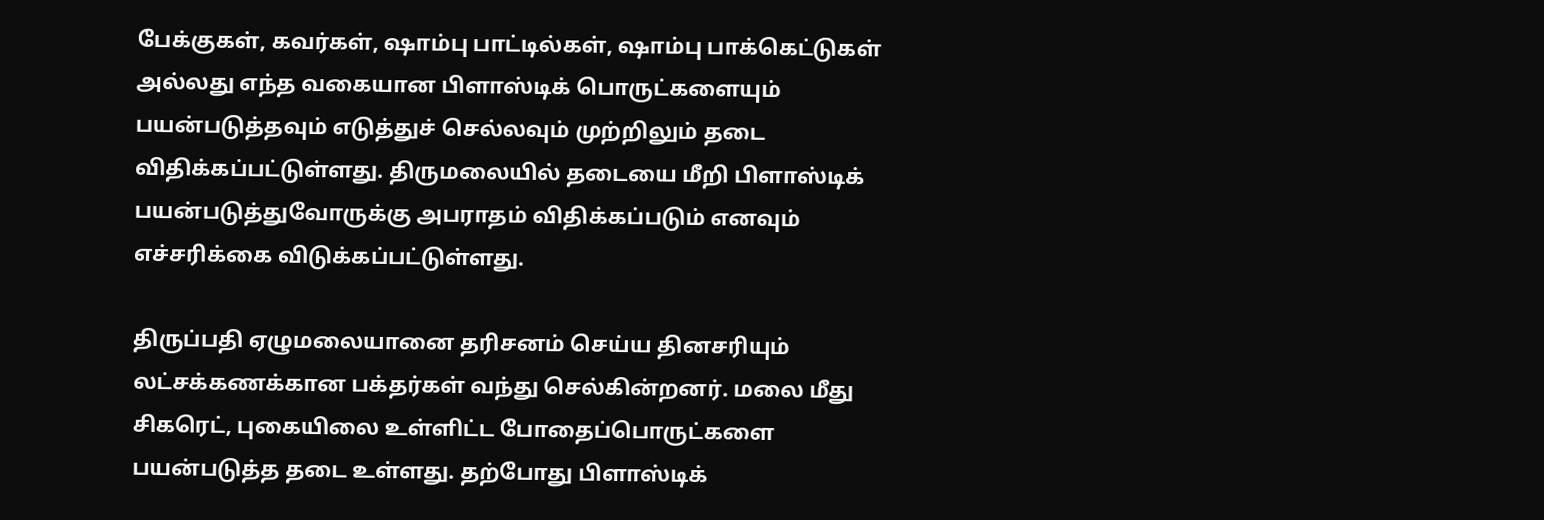பேக்குகள், கவர்கள், ஷாம்பு பாட்டில்கள், ஷாம்பு பாக்கெட்டுகள் அல்லது எந்த வகையான பிளாஸ்டிக் பொருட்களையும் பயன்படுத்தவும் எடுத்துச் செல்லவும் முற்றிலும் தடை விதிக்கப்பட்டுள்ளது. திருமலையில் தடையை மீறி பிளாஸ்டிக் பயன்படுத்துவோருக்கு அபராதம் விதிக்கப்படும் எனவும் எச்சரிக்கை விடுக்கப்பட்டுள்ளது.

திருப்பதி ஏழுமலையானை தரிசனம் செய்ய தினசரியும் லட்சக்கணக்கான பக்தர்கள் வந்து செல்கின்றனர். மலை மீது சிகரெட், புகையிலை உள்ளிட்ட போதைப்பொருட்களை பயன்படுத்த தடை உள்ளது. தற்போது பிளாஸ்டிக்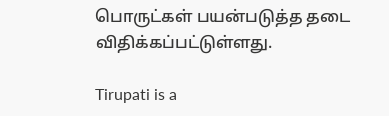பொருட்கள் பயன்படுத்த தடை விதிக்கப்பட்டுள்ளது.

Tirupati is a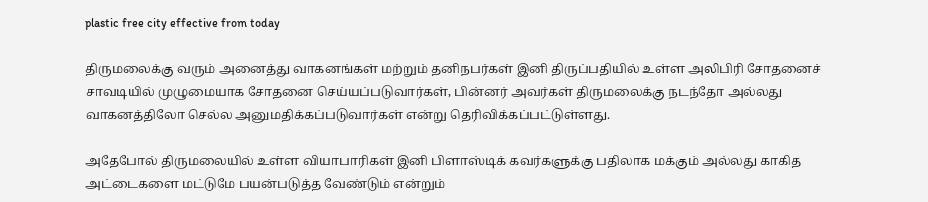plastic free city effective from today

திருமலைக்கு வரும் அனைத்து வாகனங்கள் மற்றும் தனிநபர்கள் இனி திருப்பதியில் உள்ள அலிபிரி சோதனைச் சாவடியில் முழுமையாக சோதனை செய்யப்படுவார்கள், பின்னர் அவர்கள் திருமலைக்கு நடந்தோ அல்லது வாகனத்திலோ செல்ல அனுமதிக்கப்படுவார்கள் என்று தெரிவிக்கப்பட்டுள்ளது.

அதேபோல் திருமலையில் உள்ள வியாபாரிகள் இனி பிளாஸ்டிக் கவர்களுக்கு பதிலாக மக்கும் அல்லது காகித அட்டைகளை மட்டுமே பயன்படுத்த வேண்டும் என்றும்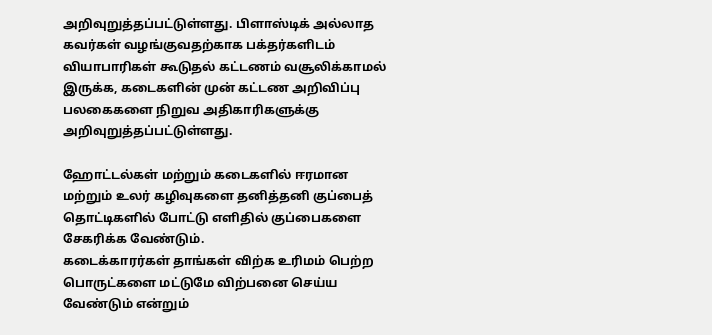அறிவுறுத்தப்பட்டுள்ளது. பிளாஸ்டிக் அல்லாத கவர்கள் வழங்குவதற்காக பக்தர்களிடம் வியாபாரிகள் கூடுதல் கட்டணம் வசூலிக்காமல் இருக்க, கடைகளின் முன் கட்டண அறிவிப்பு பலகைகளை நிறுவ அதிகாரிகளுக்கு அறிவுறுத்தப்பட்டுள்ளது.

ஹோட்டல்கள் மற்றும் கடைகளில் ஈரமான மற்றும் உலர் கழிவுகளை தனித்தனி குப்பைத் தொட்டிகளில் போட்டு எளிதில் குப்பைகளை சேகரிக்க வேண்டும்.
கடைக்காரர்கள் தாங்கள் விற்க உரிமம் பெற்ற பொருட்களை மட்டுமே விற்பனை செய்ய வேண்டும் என்றும்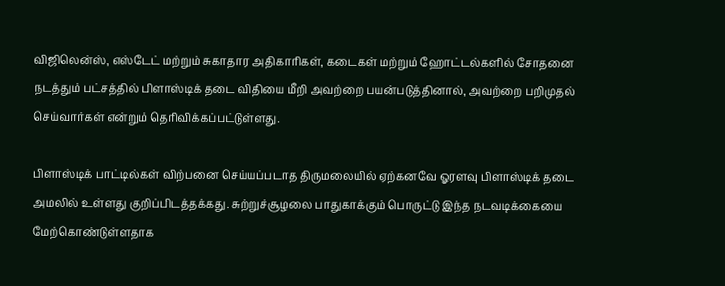விஜிலென்ஸ், எஸ்டேட் மற்றும் சுகாதார அதிகாரிகள், கடைகள் மற்றும் ஹோட்டல்களில் சோதனை நடத்தும் பட்சத்தில் பிளாஸ்டிக் தடை விதியை மீறி அவற்றை பயன்படுத்தினால், அவற்றை பறிமுதல் செய்வார்கள் என்றும் தெரிவிக்கப்பட்டுள்ளது.

பிளாஸ்டிக் பாட்டில்கள் விற்பனை செய்யப்படாத திருமலையில் ஏற்கனவே ஓரளவு பிளாஸ்டிக் தடை அமலில் உள்ளது குறிப்பிடத்தக்கது. சுற்றுச்சூழலை பாதுகாக்கும் பொருட்டு இந்த நடவடிக்கையை மேற்கொண்டுள்ளதாக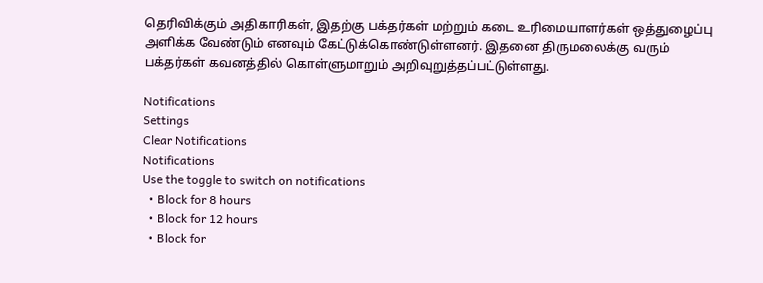தெரிவிக்கும் அதிகாரிகள், இதற்கு பக்தர்கள் மற்றும் கடை உரிமையாளர்கள் ஒத்துழைப்பு அளிக்க வேண்டும் எனவும் கேட்டுக்கொண்டுள்ளனர். இதனை திருமலைக்கு வரும் பக்தர்கள் கவனத்தில் கொள்ளுமாறும் அறிவுறுத்தப்பட்டுள்ளது.

Notifications
Settings
Clear Notifications
Notifications
Use the toggle to switch on notifications
  • Block for 8 hours
  • Block for 12 hours
  • Block for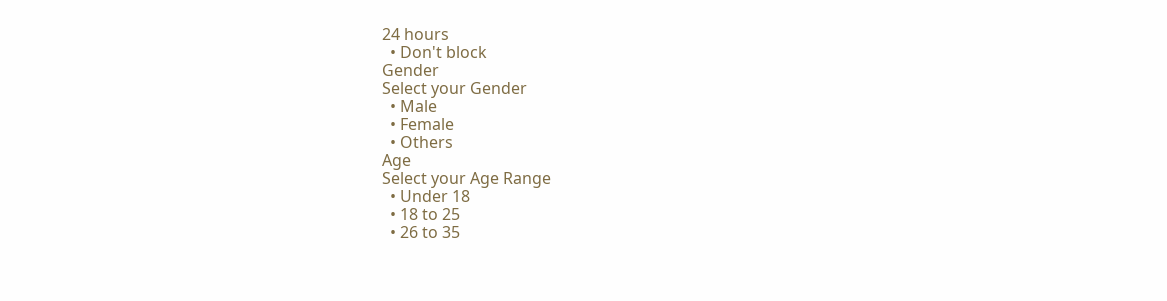24 hours
  • Don't block
Gender
Select your Gender
  • Male
  • Female
  • Others
Age
Select your Age Range
  • Under 18
  • 18 to 25
  • 26 to 35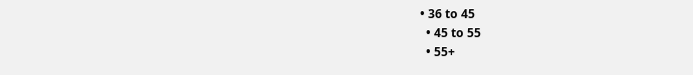• 36 to 45
  • 45 to 55
  • 55+